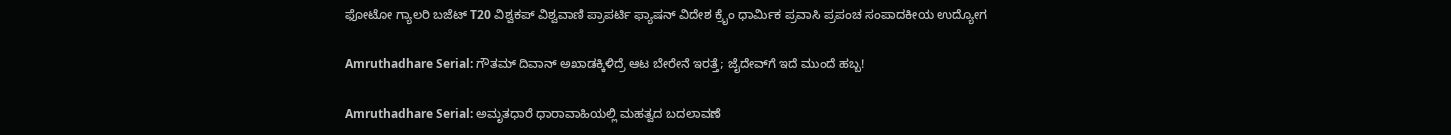ಫೋಟೋ ಗ್ಯಾಲರಿ ಬಜೆಟ್ T20 ವಿಶ್ವಕಪ್ ವಿಶ್ವವಾಣಿ ಪ್ರಾಪರ್ಟಿ ಫ್ಯಾಷನ್ ವಿದೇಶ ಕ್ರೈಂ ಧಾರ್ಮಿಕ ಪ್ರವಾಸಿ ಪ್ರಪಂಚ ಸಂಪಾದಕೀಯ ಉದ್ಯೋಗ

Amruthadhare Serial: ಗೌತಮ್ ದಿವಾನ್ ಅಖಾಡಕ್ಕಿಳಿದ್ರೆ ಆಟ ಬೇರೇನೆ ಇರತ್ತೆ; ಜೈದೇವ್‌ಗೆ ಇದೆ ಮುಂದೆ ಹಬ್ಬ!

Amruthadhare Serial: ಅಮೃತಧಾರೆ ಧಾರಾವಾಹಿಯಲ್ಲಿ ಮಹತ್ವದ ಬದಲಾವಣೆ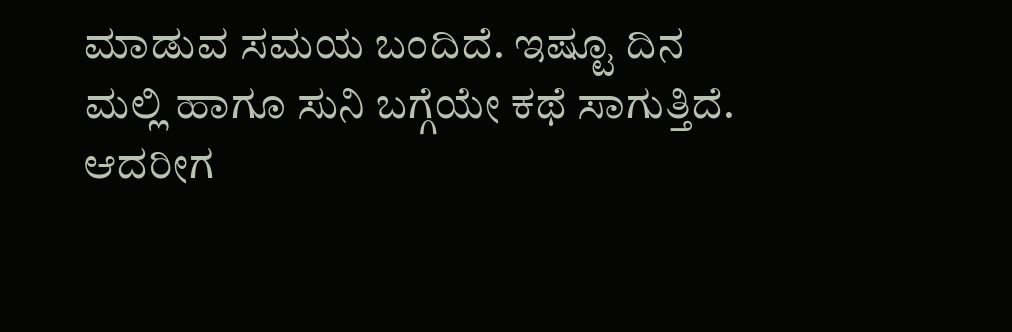ಮಾಡುವ ಸಮಯ ಬಂದಿದೆ. ಇಷ್ಟೂ ದಿನ ಮಲ್ಲಿ ಹಾಗೂ ಸುನಿ ಬಗ್ಗೆಯೇ ಕಥೆ ಸಾಗುತ್ತಿದೆ. ಆದರೀಗ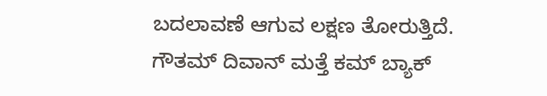ಬದಲಾವಣೆ ಆಗುವ ಲಕ್ಷಣ ತೋರುತ್ತಿದೆ. ಗೌತಮ್‌ ದಿವಾನ್‌ ಮತ್ತೆ ಕಮ್‌ ಬ್ಯಾಕ್‌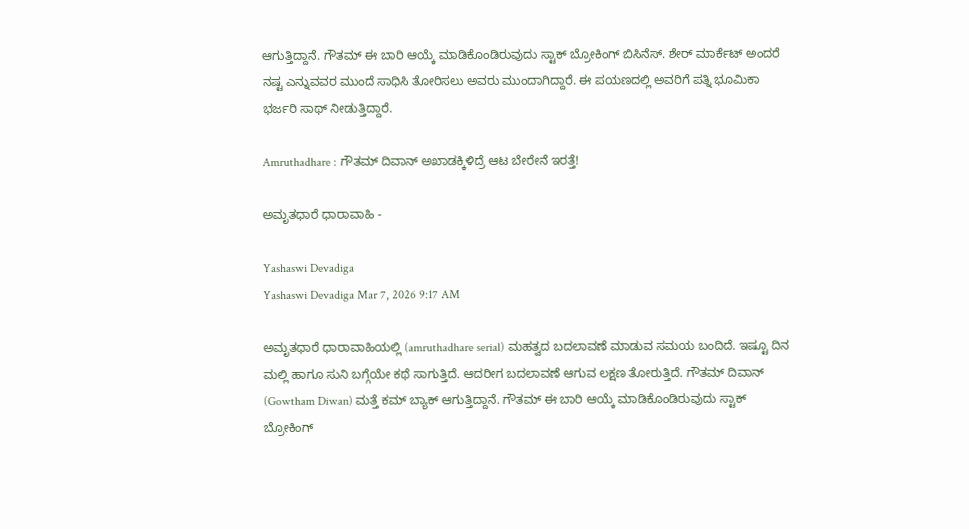ಆಗುತ್ತಿದ್ದಾನೆ. ಗೌತಮ್ ಈ ಬಾರಿ ಆಯ್ಕೆ ಮಾಡಿಕೊಂಡಿರುವುದು ಸ್ಟಾಕ್ ಬ್ರೋಕಿಂಗ್ ಬಿಸಿನೆಸ್. ಶೇರ್ ಮಾರ್ಕೆಟ್ ಅಂದರೆ ನಷ್ಟ ಎನ್ನುವವರ ಮುಂದೆ ಸಾಧಿಸಿ ತೋರಿಸಲು ಅವರು ಮುಂದಾಗಿದ್ದಾರೆ. ಈ ಪಯಣದಲ್ಲಿ ಅವರಿಗೆ ಪತ್ನಿ ಭೂಮಿಕಾ ಭರ್ಜರಿ ಸಾಥ್ ನೀಡುತ್ತಿದ್ದಾರೆ.

Amruthadhare : ಗೌತಮ್ ದಿವಾನ್ ಅಖಾಡಕ್ಕಿಳಿದ್ರೆ ಆಟ ಬೇರೇನೆ ಇರತ್ತೆ!

ಅಮೃತಧಾರೆ ಧಾರಾವಾಹಿ -

Yashaswi Devadiga
Yashaswi Devadiga Mar 7, 2026 9:17 AM

ಅಮೃತಧಾರೆ ಧಾರಾವಾಹಿಯಲ್ಲಿ (amruthadhare serial) ಮಹತ್ವದ ಬದಲಾವಣೆ ಮಾಡುವ ಸಮಯ ಬಂದಿದೆ. ಇಷ್ಟೂ ದಿನ ಮಲ್ಲಿ ಹಾಗೂ ಸುನಿ ಬಗ್ಗೆಯೇ ಕಥೆ ಸಾಗುತ್ತಿದೆ. ಆದರೀಗ ಬದಲಾವಣೆ ಆಗುವ ಲಕ್ಷಣ ತೋರುತ್ತಿದೆ. ಗೌತಮ್‌ ದಿವಾನ್‌ (Gowtham Diwan) ಮತ್ತೆ ಕಮ್‌ ಬ್ಯಾಕ್‌ ಆಗುತ್ತಿದ್ದಾನೆ. ಗೌತಮ್ ಈ ಬಾರಿ ಆಯ್ಕೆ ಮಾಡಿಕೊಂಡಿರುವುದು ಸ್ಟಾಕ್ ಬ್ರೋಕಿಂಗ್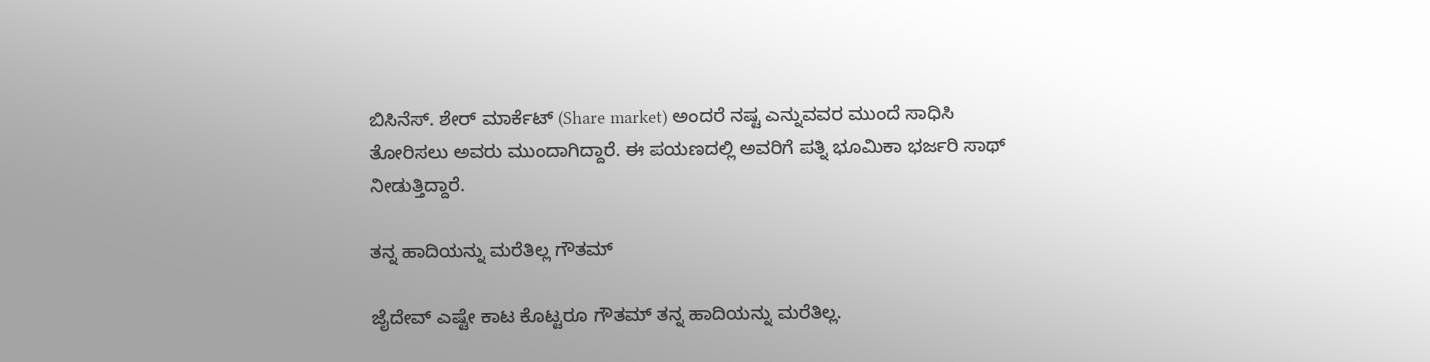ಬಿಸಿನೆಸ್. ಶೇರ್ ಮಾರ್ಕೆಟ್ (Share market) ಅಂದರೆ ನಷ್ಟ ಎನ್ನುವವರ ಮುಂದೆ ಸಾಧಿಸಿ ತೋರಿಸಲು ಅವರು ಮುಂದಾಗಿದ್ದಾರೆ. ಈ ಪಯಣದಲ್ಲಿ ಅವರಿಗೆ ಪತ್ನಿ ಭೂಮಿಕಾ ಭರ್ಜರಿ ಸಾಥ್ ನೀಡುತ್ತಿದ್ದಾರೆ.

ತನ್ನ ಹಾದಿಯನ್ನು ಮರೆತಿಲ್ಲ ಗೌತಮ್‌

ಜೈದೇವ್‌ ಎಷ್ಟೇ ಕಾಟ ಕೊಟ್ಟರೂ ಗೌತಮ್‌ ತನ್ನ ಹಾದಿಯನ್ನು ಮರೆತಿಲ್ಲ.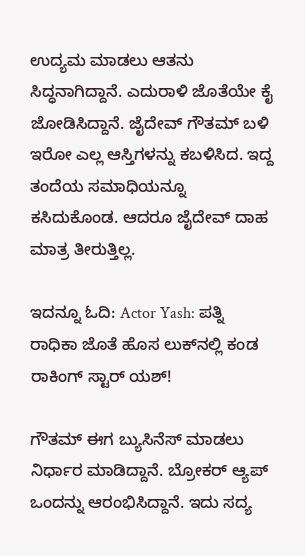ಉದ್ಯಮ ಮಾಡಲು ಆತನು ಸಿದ್ಧನಾಗಿದ್ದಾನೆ. ಎದುರಾಳಿ ಜೊತೆಯೇ ಕೈ ಜೋಡಿಸಿದ್ದಾನೆ. ಜೈದೇವ್‌ ಗೌತಮ್‌ ಬಳಿ ಇರೋ ಎಲ್ಲ ಆಸ್ತಿಗಳನ್ನು ಕಬಳಿಸಿದ. ಇದ್ದ ತಂದೆಯ ಸಮಾಧಿಯನ್ನೂ ಕಸಿದುಕೊಂಡ. ಆದರೂ ಜೈದೇವ್‌ ದಾಹ ಮಾತ್ರ ತೀರುತ್ತಿಲ್ಲ.

ಇದನ್ನೂ ಓದಿ: Actor Yash: ಪತ್ನಿ ರಾಧಿಕಾ ಜೊತೆ ಹೊಸ ಲುಕ್‌ನಲ್ಲಿ ಕಂಡ ರಾಕಿಂಗ್ ಸ್ಟಾರ್ ಯಶ್!

ಗೌತಮ್‌ ಈಗ ಬ್ಯುಸಿನೆಸ್‌ ಮಾಡಲು ನಿರ್ಧಾರ ಮಾಡಿದ್ದಾನೆ. ಬ್ರೋಕರ್ ಆ್ಯಪ್ ಒಂದನ್ನು ಆರಂಭಿಸಿದ್ದಾನೆ. ಇದು ಸದ್ಯ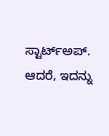ಸ್ಟಾರ್ಟ್ಅಪ್. ಆದರೆ, ಇದನ್ನು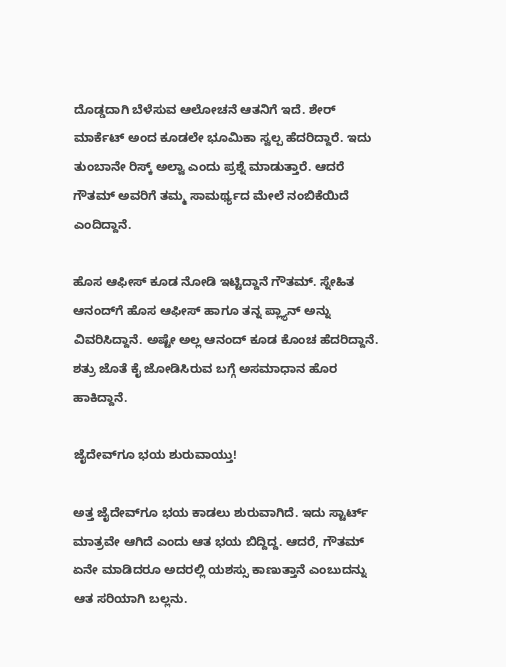ದೊಡ್ಡದಾಗಿ ಬೆಳೆಸುವ ಆಲೋಚನೆ ಆತನಿಗೆ ಇದೆ. ಶೇರ್ ಮಾರ್ಕೆಟ್ ಅಂದ ಕೂಡಲೇ ಭೂಮಿಕಾ ಸ್ವಲ್ಪ ಹೆದರಿದ್ದಾರೆ. ಇದು ತುಂಬಾನೇ ರಿಸ್ಕ್ ಅಲ್ವಾ ಎಂದು ಪ್ರಶ್ನೆ ಮಾಡುತ್ತಾರೆ. ಆದರೆ ಗೌತಮ್ ಅವರಿಗೆ ತಮ್ಮ ಸಾಮರ್ಥ್ಯದ ಮೇಲೆ ನಂಬಿಕೆಯಿದೆ ಎಂದಿದ್ದಾನೆ.

ಹೊಸ ಆಫೀಸ್‌ ಕೂಡ ನೋಡಿ ಇಟ್ಟಿದ್ದಾನೆ ಗೌತಮ್‌. ಸ್ನೇಹಿತ ಆನಂದ್‌ಗೆ ಹೊಸ ಆಫೀಸ್‌ ಹಾಗೂ ತನ್ನ ಪ್ಲ್ಯಾನ್‌ ಅನ್ನು ವಿವರಿಸಿದ್ದಾನೆ. ಅಷ್ಟೇ ಅಲ್ಲ ಆನಂದ್‌ ಕೂಡ ಕೊಂಚ ಹೆದರಿದ್ದಾನೆ. ಶತ್ರು ಜೊತೆ ಕೈ ಜೋಡಿಸಿರುವ ಬಗ್ಗೆ ಅಸಮಾಧಾನ ಹೊರ ಹಾಕಿದ್ದಾನೆ.

ಜೈದೇವ್‌ಗೂ ಭಯ ಶುರುವಾಯ್ತು!

ಅತ್ತ ಜೈದೇವ್‌ಗೂ ಭಯ ಕಾಡಲು ಶುರುವಾಗಿದೆ. ಇದು ಸ್ಟಾರ್ಟ್ ಮಾತ್ರವೇ ಆಗಿದೆ ಎಂದು ಆತ ಭಯ ಬಿದ್ದಿದ್ದ. ಆದರೆ, ಗೌತಮ್ ಏನೇ ಮಾಡಿದರೂ ಅದರಲ್ಲಿ ಯಶಸ್ಸು ಕಾಣುತ್ತಾನೆ ಎಂಬುದನ್ನು ಆತ ಸರಿಯಾಗಿ ಬಲ್ಲನು.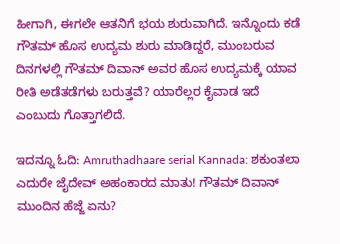ಹೀಗಾಗಿ, ಈಗಲೇ ಆತನಿಗೆ ಭಯ ಶುರುವಾಗಿದೆ. ಇನ್ನೊಂದು ಕಡೆ ಗೌತಮ್‌ ಹೊಸ ಉದ್ಯಮ ಶುರು ಮಾಡಿದ್ದರೆ, ಮುಂಬರುವ ದಿನಗಳಲ್ಲಿ ಗೌತಮ್ ದಿವಾನ್ ಅವರ ಹೊಸ ಉದ್ಯಮಕ್ಕೆ ಯಾವ ರೀತಿ ಅಡೆತಡೆಗಳು ಬರುತ್ತವೆ? ಯಾರೆಲ್ಲರ ಕೈವಾಡ ಇದೆ ಎಂಬುದು ಗೊತ್ತಾಗಲಿದೆ.

ಇದನ್ನೂ ಓದಿ: Amruthadhaare serial Kannada: ಶಕುಂತಲಾ ಎದುರೇ ಜೈದೇವ್‌ ಅಹಂಕಾರದ ಮಾತು! ಗೌತಮ್ ದಿವಾನ್ ಮುಂದಿನ ಹೆಜ್ಜೆ ಏನು?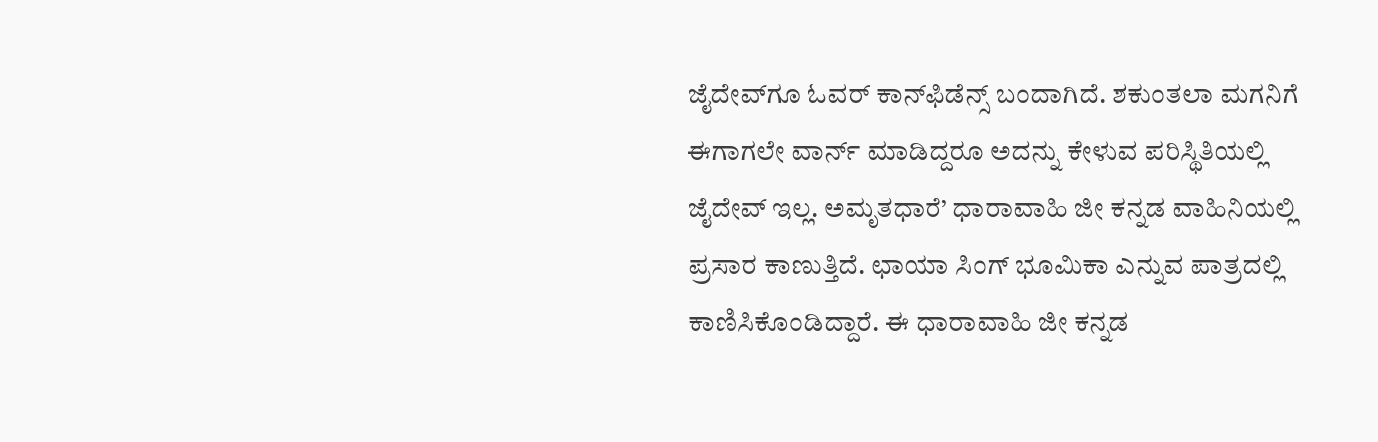ಜೈದೇವ್‌ಗೂ ಓವರ್‌ ಕಾನ್‌ಫಿಡೆನ್ಸ್‌ ಬಂದಾಗಿದೆ. ಶಕುಂತಲಾ ಮಗನಿಗೆ ಈಗಾಗಲೇ ವಾರ್ನ್‌ ಮಾಡಿದ್ದರೂ ಅದನ್ನು ಕೇಳುವ ಪರಿಸ್ಥಿತಿಯಲ್ಲಿ ಜೈದೇವ್‌ ಇಲ್ಲ. ಅಮೃತಧಾರೆ’ ಧಾರಾವಾಹಿ ಜೀ ಕನ್ನಡ ವಾಹಿನಿಯಲ್ಲಿ ಪ್ರಸಾರ ಕಾಣುತ್ತಿದೆ. ಛಾಯಾ ಸಿಂಗ್ ಭೂಮಿಕಾ ಎನ್ನುವ ಪಾತ್ರದಲ್ಲಿ ಕಾಣಿಸಿಕೊಂಡಿದ್ದಾರೆ. ಈ ಧಾರಾವಾಹಿ ಜೀ ಕನ್ನಡ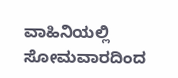ವಾಹಿನಿಯಲ್ಲಿ ಸೋಮವಾರದಿಂದ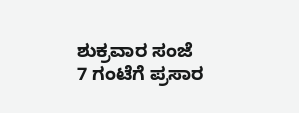ಶುಕ್ರವಾರ ಸಂಜೆ 7 ಗಂಟೆಗೆ ಪ್ರಸಾರ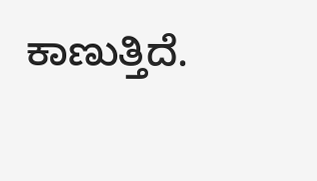ಕಾಣುತ್ತಿದೆ.